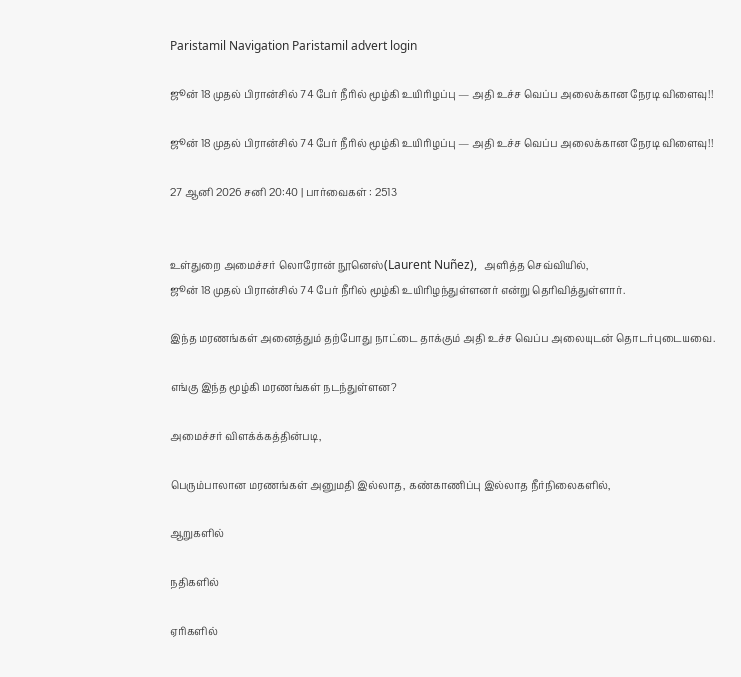Paristamil Navigation Paristamil advert login

ஜூன் 18 முதல் பிரான்சில் 74 பேர் நீரில் மூழ்கி உயிரிழப்பு — அதி உச்ச வெப்ப அலைக்கான நேரடி விளைவு!!

ஜூன் 18 முதல் பிரான்சில் 74 பேர் நீரில் மூழ்கி உயிரிழப்பு — அதி உச்ச வெப்ப அலைக்கான நேரடி விளைவு!!

27 ஆனி 2026 சனி 20:40 | பார்வைகள் : 2513


உள்துறை அமைச்சர் லொரோன் நூனெஸ்(Laurent Nuñez),  அளித்த செவ்வியில்,
ஜூன் 18 முதல் பிரான்சில் 74 பேர் நீரில் மூழ்கி உயிரிழந்துள்ளனர் என்று தெரிவித்துள்ளார்.

இந்த மரணங்கள் அனைத்தும் தற்போது நாட்டை தாக்கும் அதி உச்ச வெப்ப அலையுடன் தொடர்புடையவை.

எங்கு இந்த மூழ்கி மரணங்கள் நடந்துள்ளன?

அமைச்சர் விளக்க்கத்தின்படி,

பெரும்பாலான மரணங்கள் அனுமதி இல்லாத, கண்காணிப்பு இல்லாத நீர்நிலைகளில்,

ஆறுகளில்

நதிகளில்

ஏரிகளில்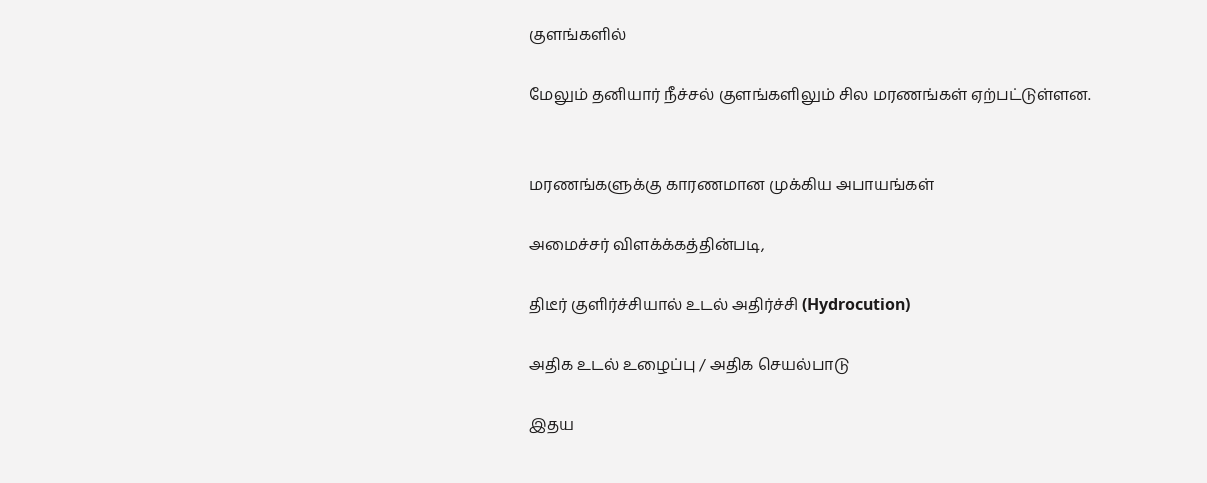குளங்களில்

மேலும் தனியார் நீச்சல் குளங்களிலும் சில மரணங்கள் ஏற்பட்டுள்ளன.


மரணங்களுக்கு காரணமான முக்கிய அபாயங்கள்

அமைச்சர் விளக்க்கத்தின்படி,

திடீர் குளிர்ச்சியால் உடல் அதிர்ச்சி (Hydrocution)

அதிக உடல் உழைப்பு / அதிக செயல்பாடு

இதய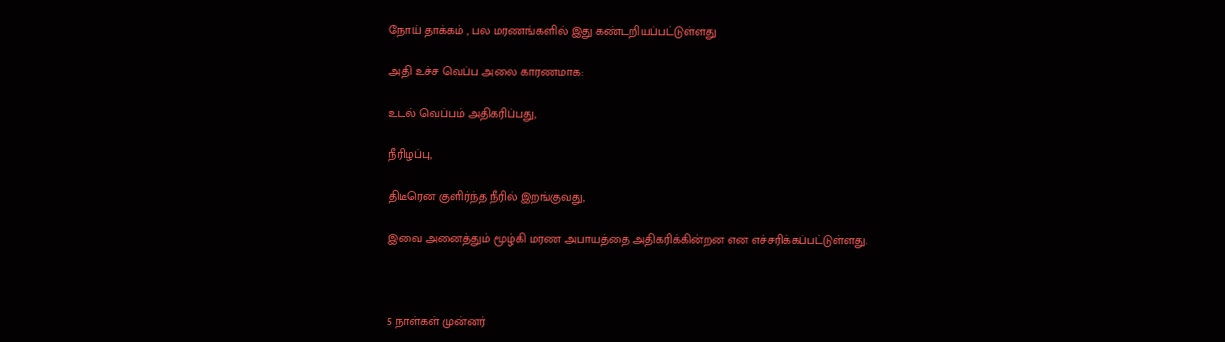நோய் தாக்கம் , பல மரணங்களில் இது கண்டறியப்பட்டுள்ளது

அதி உச்ச வெப்ப அலை காரணமாக:

உடல் வெப்பம் அதிகரிப்பது,

நீரிழப்பு,

திடீரென குளிர்ந்த நீரில் இறங்குவது,

இவை அனைத்தும் மூழ்கி மரண அபாயத்தை அதிகரிக்கின்றன என எச்சரிக்கப்பட்டுள்ளது.



5 நாள்கள் முன்னர்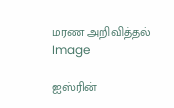மரண அறிவித்தல்
Image

ஐஸ்ரின்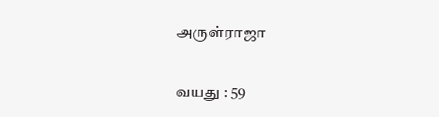அருள்ராஜா

வயது : 59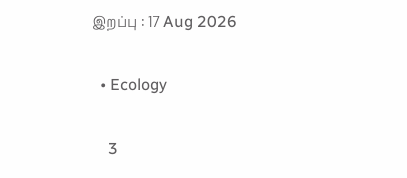இறப்பு : 17 Aug 2026

  • Ecology

    3